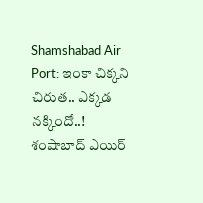Shamshabad Air Port: ఇంకా చిక్కని చిరుత.. ఎక్కడ నక్కిందో..!
శంషాబాద్ ఎయిర్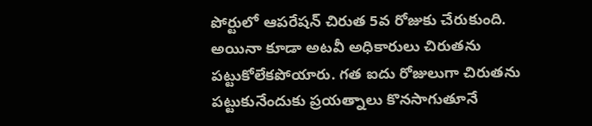పోర్టులో ఆపరేషన్ చిరుత 5వ రోజుకు చేరుకుంది. అయినా కూడా అటవీ అధికారులు చిరుతను పట్టుకోలేకపోయారు. గత ఐదు రోజులుగా చిరుతను పట్టుకునేందుకు ప్రయత్నాలు కొనసాగుతూనే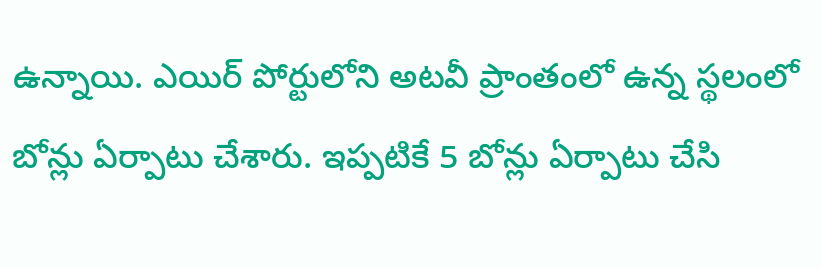ఉన్నాయి. ఎయిర్ పోర్టులోని అటవీ ప్రాంతంలో ఉన్న స్థలంలో బోన్లు ఏర్పాటు చేశారు. ఇప్పటికే 5 బోన్లు ఏర్పాటు చేసి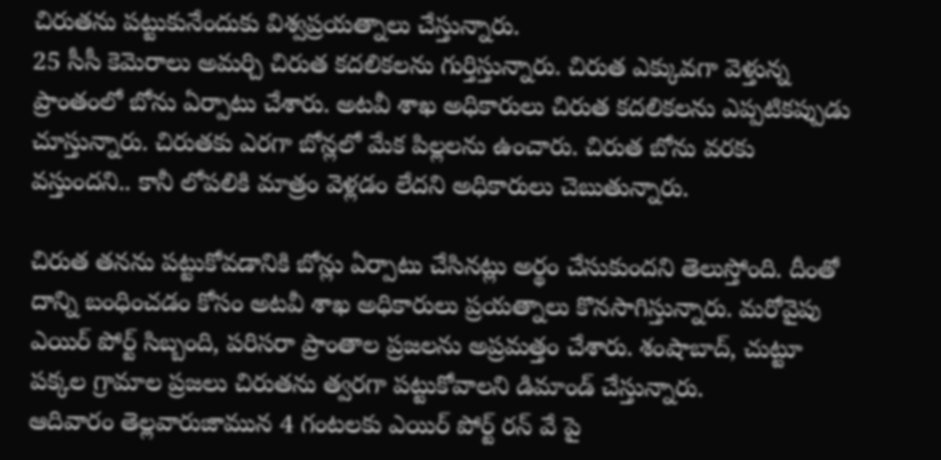చిరుతను పట్టుకునేందుకు విశ్వప్రయత్నాలు చేస్తున్నారు.
25 సీసీ కెమెరాలు అమర్చి చిరుత కదలికలను గుర్తిస్తున్నారు. చిరుత ఎక్కువగా వెళ్తున్న ప్రాంతంలో బోను ఏర్పాటు చేశారు. అటవీ శాఖ అధికారులు చిరుత కదలికలను ఎప్పటికప్పుడు చూస్తున్నారు. చిరుతకు ఎరగా బోన్లలో మేక పిల్లలను ఉంచారు. చిరుత బోను వరకు వస్తుందని.. కానీ లోపలికి మాత్రం వెళ్లడం లేదని అధికారులు చెబుతున్నారు.

చిరుత తనను పట్టుకోవడానికి బోన్లు ఏర్పాటు చేసినట్లు అర్థం చేసుకుందని తెలుస్తోంది. దీంతో దాన్ని బంధించడం కోసం అటవీ శాఖ అధికారులు ప్రయత్నాలు కొనసాగిస్తున్నారు. మరోవైపు ఎయిర్ పోర్ట్ సిబ్బంది, పరిసరా ప్రాంతాల ప్రజలను అప్రమత్తం చేశారు. శంషాబాద్, చుట్టూ పక్కల గ్రామాల ప్రజలు చిరుతను త్వరగా పట్టుకోవాలని డిమాండ్ చేస్తున్నారు.
ఆదివారం తెల్లవారుజామున 4 గంటలకు ఎయిర్ పోర్ట్ రన్ వే పై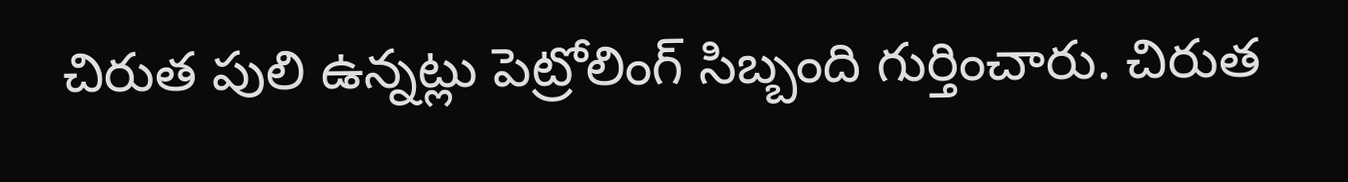చిరుత పులి ఉన్నట్లు పెట్రోలింగ్ సిబ్బంది గుర్తించారు. చిరుత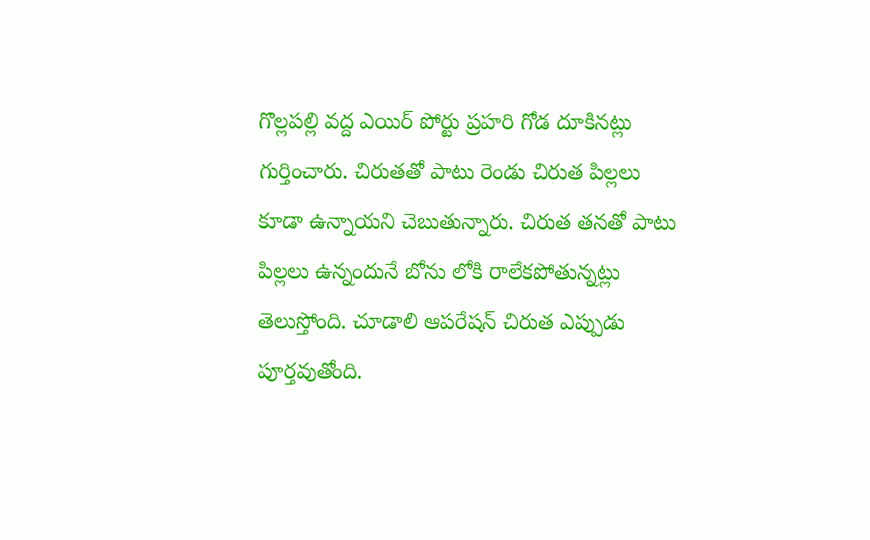గొల్లపల్లి వద్ద ఎయిర్ పోర్టు ప్రహరి గోడ దూకినట్లు గుర్తించారు. చిరుతతో పాటు రెండు చిరుత పిల్లలు కూడా ఉన్నాయని చెబుతున్నారు. చిరుత తనతో పాటు పిల్లలు ఉన్నందునే బోను లోకి రాలేకపోతున్నట్లు తెలుస్తోంది. చూడాలి ఆపరేషన్ చిరుత ఎప్పుడు పూర్తవుతోంది.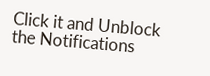Click it and Unblock the Notifications